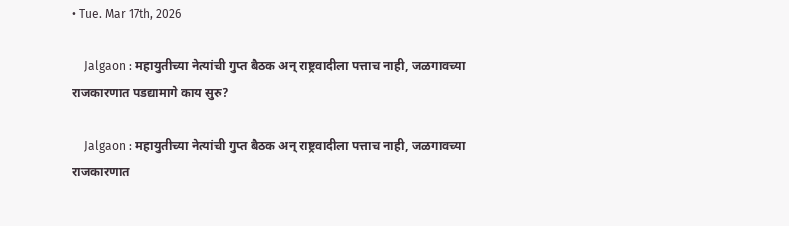• Tue. Mar 17th, 2026

    Jalgaon : महायुतीच्या नेत्यांची गुप्त बैठक अन् राष्ट्रवादीला पत्ताच नाही, जळगावच्या राजकारणात पडद्यामागे काय सुरु?

    Jalgaon : महायुतीच्या नेत्यांची गुप्त बैठक अन् राष्ट्रवादीला पत्ताच नाही, जळगावच्या राजकारणात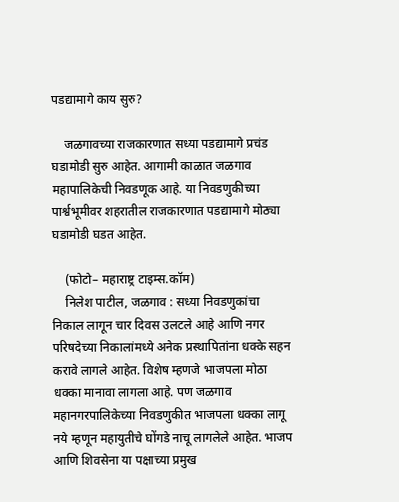पडद्यामागे काय सुरु?

    जळगावच्या राजकारणात सध्या पडद्यामागे प्रचंड घडामोडी सुरु आहेत. आगामी काळात जळगाव महापालिकेची निवडणूक आहे. या निवडणुकीच्या पार्श्वभूमीवर शहरातील राजकारणात पडद्यामागे मोठ्या घडामोडी घडत आहेत.

    (फोटो– महाराष्ट्र टाइम्स.कॉम)
    निलेश पाटील, जळगाव : सध्या निवडणुकांचा निकाल लागून चार दिवस उलटले आहे आणि नगर परिषदेच्या निकालांमध्ये अनेक प्रस्थापितांना धक्के सहन करावे लागले आहेत. विशेष म्हणजे भाजपला मोठा धक्का मानावा लागला आहे. पण जळगाव महानगरपालिकेच्या निवडणुकीत भाजपला धक्का लागू नये म्हणून महायुतीचे घोंगडे नाचू लागलेले आहेत. भाजप आणि शिवसेना या पक्षाच्या प्रमुख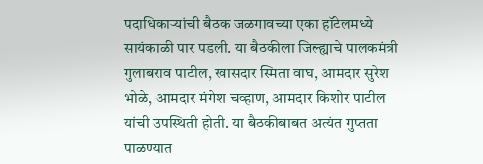पदाधिकाऱ्यांची बैठक जळगावच्या एका हॉटेलमध्ये सायंकाळी पार पडली. या बैठकीला जिल्ह्याचे पालकमंत्री गुलाबराव पाटील, खासदार स्मिता वाघ, आमदार सुरेश भोळे, आमदार मंगेश चव्हाण, आमदार किशोर पाटील यांची उपस्थिती होती. या बैठकीबाबत अत्यंत गुप्तता पाळण्यात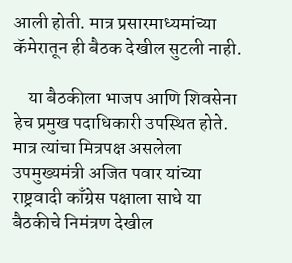आली होती. मात्र प्रसारमाध्यमांच्या कॅमेरातून ही बैठक देखील सुटली नाही.

    या बैठकीला भाजप आणि शिवसेना हेच प्रमुख पदाधिकारी उपस्थित होते. मात्र त्यांचा मित्रपक्ष असलेला उपमुख्यमंत्री अजित पवार यांच्या राष्ट्रवादी काँग्रेस पक्षाला साधे या बैठकीचे निमंत्रण देखील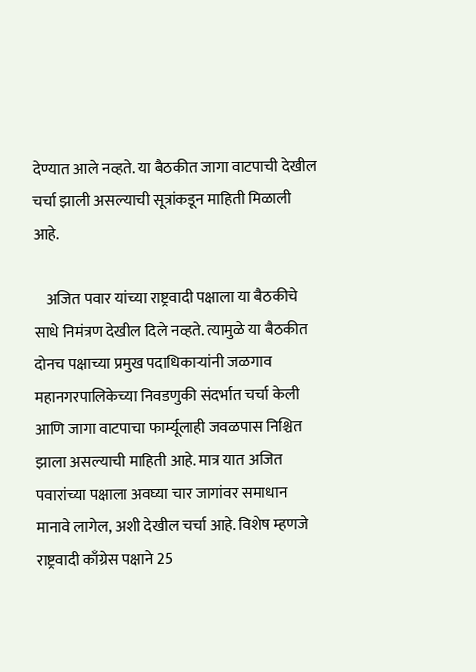देण्यात आले नव्हते. या बैठकीत जागा वाटपाची देखील चर्चा झाली असल्याची सूत्रांकडून माहिती मिळाली आहे.

    अजित पवार यांच्या राष्ट्रवादी पक्षाला या बैठकीचे साधे निमंत्रण देखील दिले नव्हते. त्यामुळे या बैठकीत दोनच पक्षाच्या प्रमुख पदाधिकाऱ्यांनी जळगाव महानगरपालिकेच्या निवडणुकी संदर्भात चर्चा केली आणि जागा वाटपाचा फार्म्यूलाही जवळपास निश्चित झाला असल्याची माहिती आहे. मात्र यात अजित पवारांच्या पक्षाला अवघ्या चार जागांवर समाधान मानावे लागेल, अशी देखील चर्चा आहे. विशेष म्हणजे राष्ट्रवादी काँग्रेस पक्षाने 25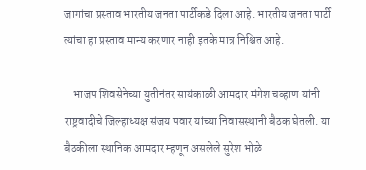जागांचा प्रस्ताव भारतीय जनता पार्टीकडे दिला आहे. भारतीय जनता पार्टी त्यांचा हा प्रस्ताव मान्य करणार नाही इतके मात्र निश्चित आहे.

    भाजप शिवसेनेच्या युतीनंतर सायंकाळी आमदार मंगेश चव्हाण यांनी राष्ट्रवादीचे जिल्हाध्यक्ष संजय पवार यांच्या निवासस्थानी बैठक घेतली. या बैठकीला स्थानिक आमदार म्हणून असलेले सुरेश भोळे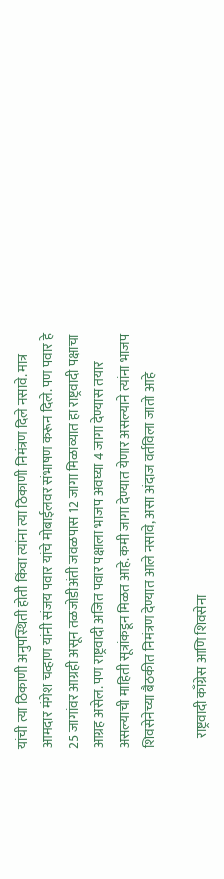यांची त्या ठिकाणी अनुपस्थिती होती किंवा त्यांना त्या ठिकाणी निमंत्रण दिले नसावे. मात्र आमदार मंगेश चव्हाण यांनी संजय पवार यांचे मोबाईलवर संभाषण करून दिले. पण पवार हे 25 जागांवर आग्रही असून तळजोडीअंती जवळपास 12 जागा मिळाव्यात हा राष्ट्रवादी पक्षाचा आग्रह असेल. पण राष्ट्रवादी अजित पवार पक्षाला भाजप अवघ्या 4 जागा देण्यास तयार असल्याची माहिती सूत्रांकडून मिळत आहे. कमी जागा देण्यात येणार असल्याने त्यांना भाजप शिवसेनेच्या बैठकीत निमंत्रण देण्यात आले नसावे, असा अंदाज वर्तविला जातो आहे

    राष्ट्रवादी काँग्रेस आणि शिवसेना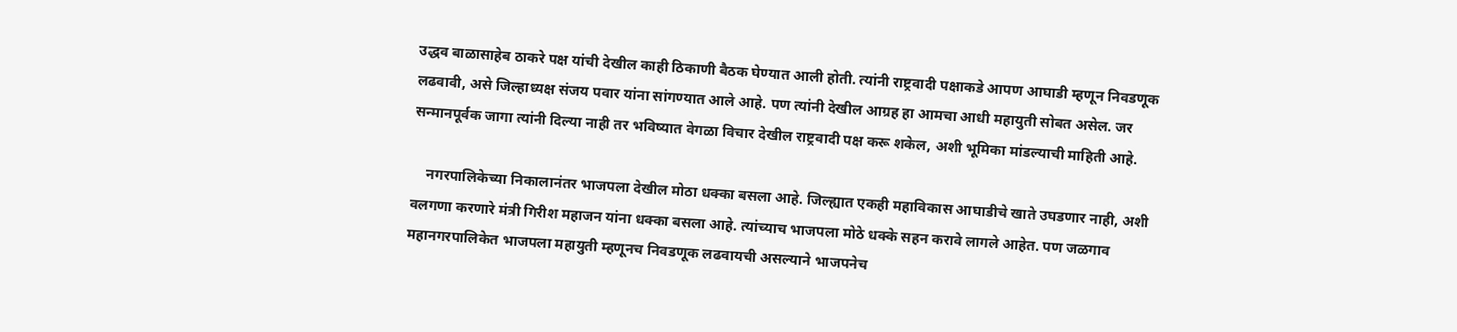उद्धव बाळासाहेब ठाकरे पक्ष यांची देखील काही ठिकाणी बैठक घेण्यात आली होती. त्यांनी राष्ट्रवादी पक्षाकडे आपण आघाडी म्हणून निवडणूक लढवावी, असे जिल्हाध्यक्ष संजय पवार यांना सांगण्यात आले आहे. पण त्यांनी देखील आग्रह हा आमचा आधी महायुती सोबत असेल. जर सन्मानपूर्वक जागा त्यांनी दिल्या नाही तर भविष्यात वेगळा विचार देखील राष्ट्रवादी पक्ष करू शकेल, अशी भूमिका मांडल्याची माहिती आहे.

    नगरपालिकेच्या निकालानंतर भाजपला देखील मोठा धक्का बसला आहे. जिल्ह्यात एकही महाविकास आघाडीचे खाते उघडणार नाही, अशी वलगणा करणारे मंत्री गिरीश महाजन यांना धक्का बसला आहे. त्यांच्याच भाजपला मोठे धक्के सहन करावे लागले आहेत. पण जळगाव महानगरपालिकेत भाजपला महायुती म्हणूनच निवडणूक लढवायची असल्याने भाजपनेच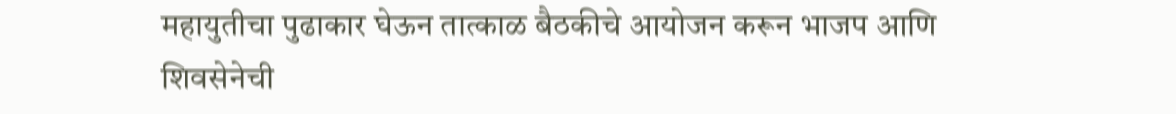महायुतीचा पुढाकार घेऊन तात्काळ बैठकीचे आयोजन करून भाजप आणि शिवसेनेची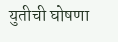युतीची घोषणा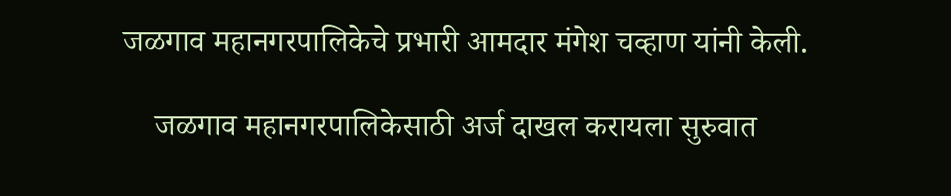जळगाव महानगरपालिकेचे प्रभारी आमदार मंगेश चव्हाण यांनी केली.

    जळगाव महानगरपालिकेसाठी अर्ज दाखल करायला सुरुवात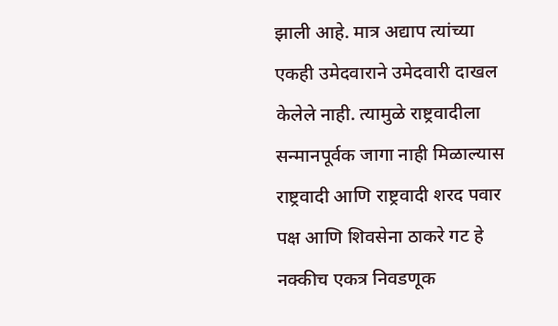झाली आहे. मात्र अद्याप त्यांच्या एकही उमेदवाराने उमेदवारी दाखल केलेले नाही. त्यामुळे राष्ट्रवादीला सन्मानपूर्वक जागा नाही मिळाल्यास राष्ट्रवादी आणि राष्ट्रवादी शरद पवार पक्ष आणि शिवसेना ठाकरे गट हे नक्कीच एकत्र निवडणूक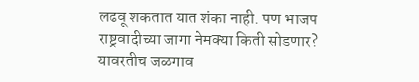लढवू शकतात यात शंका नाही. पण भाजप राष्ट्रवादीच्या जागा नेमक्या किती सोडणार? यावरतीच जळगाव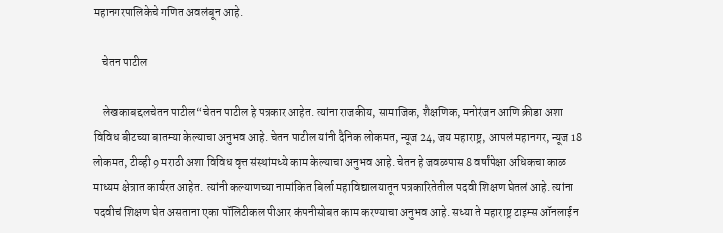महानगरपालिकेचे गणित अवलंबून आहे.

    चेतन पाटील

    लेखकाबद्दलचेतन पाटील“चेतन पाटील हे पत्रकार आहेत. त्यांना राजकीय, सामाजिक, शैक्षणिक, मनोरंजन आणि क्रीडा अशा विविध बीटच्या बातम्या केल्याचा अनुभव आहे. चेतन पाटील यांनी दैनिक लोकमत, न्यूज 24, जय महाराष्ट्र, आपलं महानगर, न्यूज 18 लोकमत, टीव्ही 9 मराठी अशा विविध वृत्त संस्थांमध्ये काम केल्याचा अनुभव आहे. चेतन हे जवळपास 8 वर्षांपेक्षा अधिकचा काळ माध्यम क्षेत्रात कार्यरत आहेत. त्यांनी कल्याणच्या नामांकित बिर्ला महाविद्यालयातून पत्रकारितेतील पदवी शिक्षण घेतलं आहे. त्यांना पदवीचं शिक्षण घेत असताना एका पॉलिटीकल पीआर कंपनीसोबत काम करण्याचा अनुभव आहे. सध्या ते महाराष्ट्र टाइम्स ऑनलाईन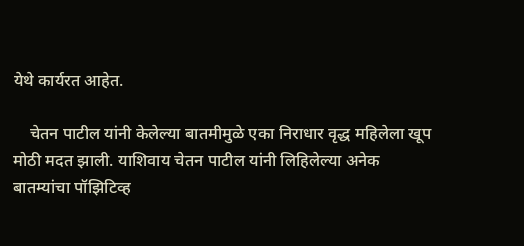येथे कार्यरत आहेत.

    चेतन पाटील यांनी केलेल्या बातमीमुळे एका निराधार वृद्ध महिलेला खूप मोठी मदत झाली. याशिवाय चेतन पाटील यांनी लिहिलेल्या अनेक बातम्यांचा पॉझिटिव्ह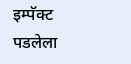इम्पॅक्ट पडलेला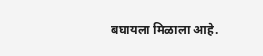बघायला मिळाला आहे.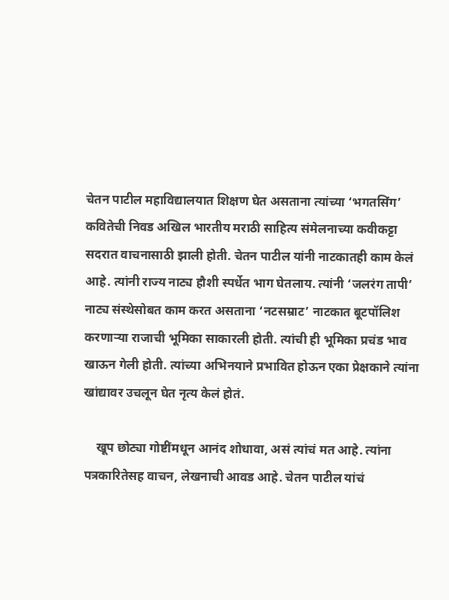चेतन पाटील महाविद्यालयात शिक्षण घेत असताना त्यांच्या ‘भगतसिंग’ कवितेची निवड अखिल भारतीय मराठी साहित्य संमेलनाच्या कवीकट्टा सदरात वाचनासाठी झाली होती. चेतन पाटील यांनी नाटकातही काम केलं आहे. त्यांनी राज्य नाट्य हौशी स्पर्धेत भाग घेतलाय. त्यांनी ‘जलरंग तापी’ नाट्य संस्थेसोबत काम करत असताना ‘नटसम्राट’ नाटकात बूटपॉलिश करणाऱ्या राजाची भूमिका साकारली होती. त्यांची ही भूमिका प्रचंड भाव खाऊन गेली होती. त्यांच्या अभिनयाने प्रभावित होऊन एका प्रेक्षकाने त्यांना खांद्यावर उचलून घेत नृत्य केलं होतं.

    खूप छोट्या गोष्टींमधून आनंद शोधावा, असं त्यांचं मत आहे. त्यांना पत्रकारितेसह वाचन, लेखनाची आवड आहे. चेतन पाटील यांचं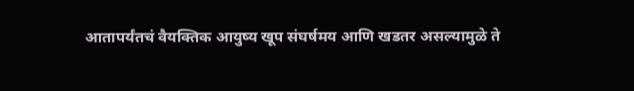आतापर्यंतचं वैयक्तिक आयुष्य खूप संघर्षमय आणि खडतर असल्यामुळे ते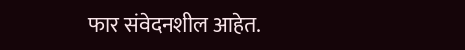फार संवेदनशील आहेत.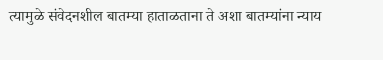त्यामुळे संवेदनशील बातम्या हाताळताना ते अशा बातम्यांना न्याय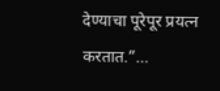देण्याचा पूरेपूर प्रयत्न करतात.”…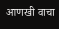आणखी वाचा